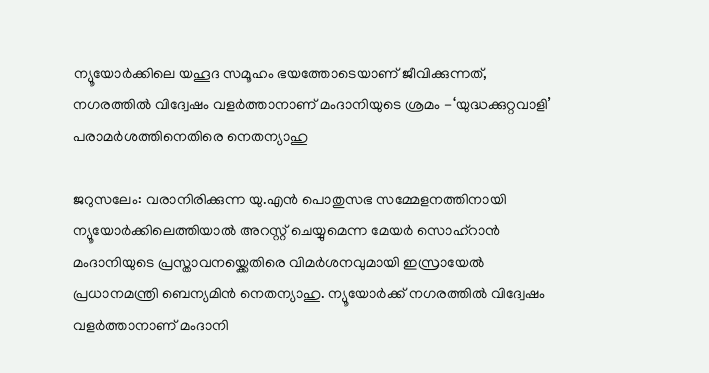ന്യൂയോർക്കിലെ യഹൂദ സമൂഹം ഭയത്തോടെയാണ് ജീവിക്കുന്നത്, നഗരത്തിൽ വിദ്വേഷം വളർത്താനാണ് മംദാനിയുടെ ശ്രമം -‘യുദ്ധക്കുറ്റവാളി’ പരാമർശത്തിനെതിരെ നെതന്യാഹു

ജറുസലേം: വരാനിരിക്കുന്ന യു.എൻ പൊതുസഭ സമ്മേളനത്തിനായി ന്യൂയോർക്കിലെത്തിയാൽ അറസ്റ്റ് ചെയ്യുമെന്ന മേയർ സൊഹ്റാൻ മംദാനിയുടെ പ്രസ്താവനയ്ക്കെതിരെ വിമർശനവുമായി ഇസ്രായേൽ പ്രധാനമന്ത്രി ബെന്യമിൻ നെതന്യാഹു. ന്യൂയോർക്ക് നഗരത്തിൽ വിദ്വേഷം വളർത്താനാണ് മംദാനി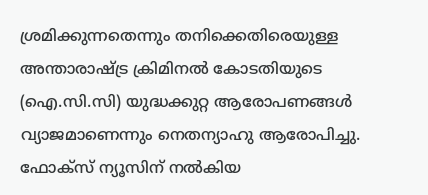ശ്രമിക്കുന്നതെന്നും തനിക്കെതിരെയുള്ള അന്താരാഷ്ട്ര ക്രിമിനൽ കോടതിയുടെ (ഐ.സി.സി) യുദ്ധക്കുറ്റ ആരോപണങ്ങൾ വ്യാജമാണെന്നും നെതന്യാഹു ആരോപിച്ചു. ഫോക്സ് ന്യൂസിന് നൽകിയ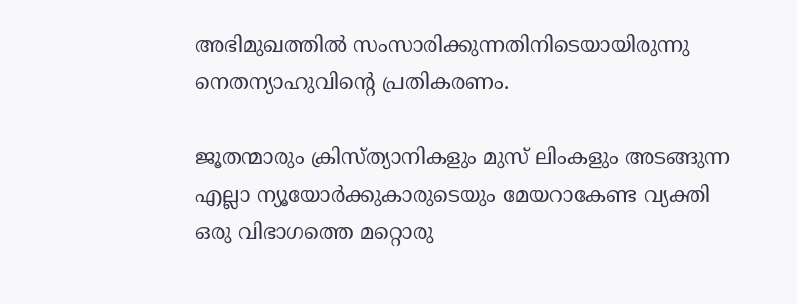അഭിമുഖത്തിൽ സംസാരിക്കുന്നതിനിടെയായിരുന്നു നെതന്യാഹുവിന്റെ പ്രതികരണം.

ജൂതന്മാരും ക്രിസ്ത്യാനികളും മുസ് ലിംകളും അടങ്ങുന്ന എല്ലാ ന്യൂയോർക്കുകാരുടെയും മേയറാകേണ്ട വ്യക്തി ഒരു വിഭാഗത്തെ മറ്റൊരു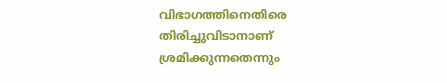വിഭാഗത്തിനെതിരെ തിരിച്ചുവിടാനാണ് ശ്രമിക്കുന്നതെന്നും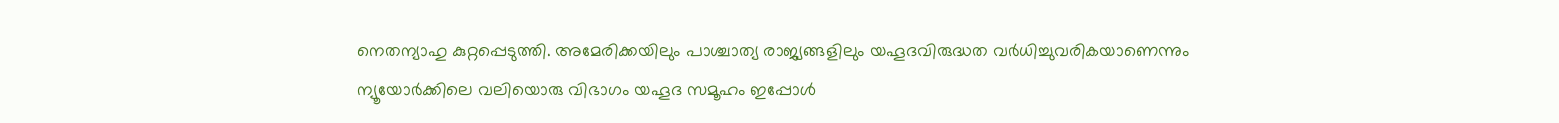നെതന്യാഹു കുറ്റപ്പെടുത്തി. അമേരിക്കയിലും പാശ്ചാത്യ രാജ്യങ്ങളിലും യഹൂദവിരുദ്ധത വർധിച്ചുവരികയാണെന്നും ന്യൂയോർക്കിലെ വലിയൊരു വിഭാഗം യഹൂദ സമൂഹം ഇപ്പോൾ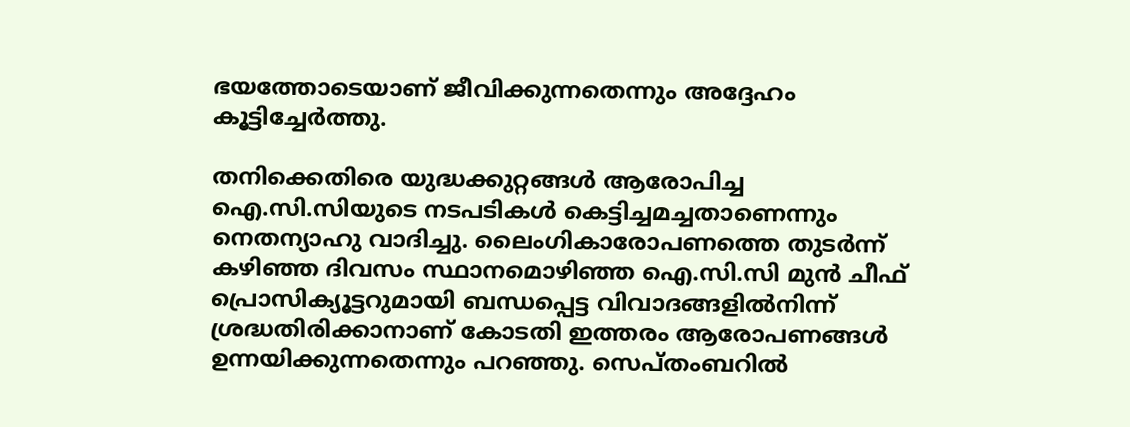ഭയത്തോടെയാണ് ജീവിക്കുന്നതെന്നും അദ്ദേഹം കൂട്ടിച്ചേർത്തു.

തനിക്കെതിരെ യുദ്ധക്കുറ്റങ്ങൾ ആരോപിച്ച ഐ.സി.സിയുടെ നടപടികൾ കെട്ടിച്ചമച്ചതാണെന്നും നെതന്യാഹു വാദിച്ചു. ലൈംഗികാരോപണത്തെ തുടർന്ന് കഴിഞ്ഞ ദിവസം സ്ഥാനമൊഴിഞ്ഞ ഐ.സി.സി മുൻ ചീഫ് പ്രൊസിക്യൂട്ടറുമായി ബന്ധപ്പെട്ട വിവാദങ്ങളിൽനിന്ന് ശ്രദ്ധതിരിക്കാനാണ് കോടതി ഇത്തരം ആരോപണങ്ങൾ ഉന്നയിക്കുന്നതെന്നും പറഞ്ഞു. സെപ്തംബറിൽ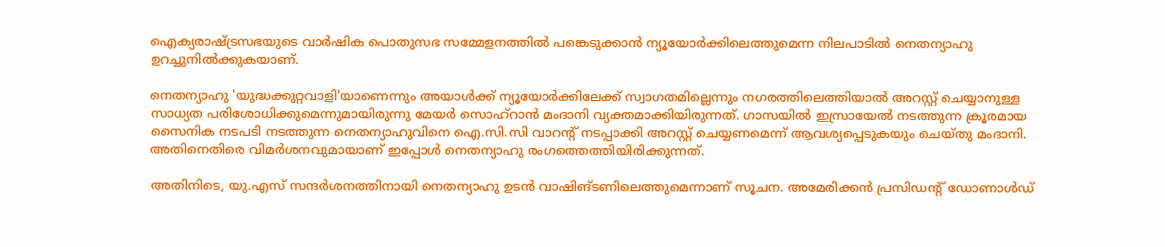ഐക്യരാഷ്ട്രസഭയുടെ വാർഷിക പൊതുസഭ സമ്മേളനത്തിൽ പങ്കെടുക്കാൻ ന്യൂയോർക്കിലെത്തുമെന്ന നിലപാടിൽ നെതന്യാഹു ഉറച്ചുനിൽക്കുകയാണ്.

നെതന്യാഹു 'യുദ്ധക്കുറ്റവാളി'യാണെന്നും അയാൾക്ക് ന്യൂയോർക്കിലേക്ക് സ്വാഗതമില്ലെന്നും നഗരത്തിലെത്തിയാൽ അറസ്റ്റ് ചെയ്യാനുള്ള സാധ്യത പരിശോധിക്കുമെന്നുമായിരുന്നു മേയർ സൊഹ്റാൻ മംദാനി വ്യക്തമാക്കിയിരുന്നത്. ഗാസയിൽ ഇസ്രായേൽ നടത്തുന്ന ക്രൂരമായ സൈനിക നടപടി നടത്തുന്ന നെതന്യാഹുവിനെ ഐ.സി.സി വാറന്റ് നടപ്പാക്കി അറസ്റ്റ് ചെയ്യണമെന്ന് ആവശ്യപ്പെടുകയും ചെയ്തു മംദാനി. അതിനെതിരെ വിമർശനവുമായാണ് ഇപ്പോൾ നെതന്യാഹു രംഗത്തെത്തിയിരിക്കുന്നത്.

അതിനിടെ, യു.എസ് സന്ദർശനത്തിനായി നെതന്യാഹു ഉടൻ വാഷിങ്ടണിലെത്തുമെന്നാണ് സൂചന. അമേരിക്കൻ പ്രസിഡന്റ് ഡോണാൾഡ്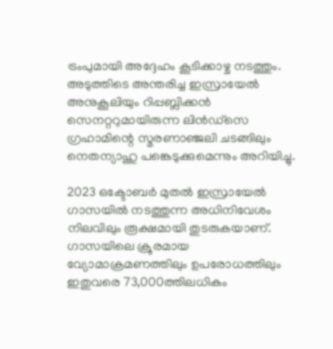ട്രംപുമായി അദ്ദേഹം കൂടിക്കാഴ്ച നടത്തും. അടുത്തിടെ അന്തരിച്ച ഇസ്രായേൽ അനുകൂലിയും റിപ്പബ്ലിക്കൻ സെനറ്ററുമായിരുന്ന ലിൻഡ്സെ ഗ്രഹാമിന്റെ സ്മരണാഞ്ജലി ചടങ്ങിലും നെതന്യാഹു പങ്കെടുക്കുമെന്നും അറിയിച്ചു.

2023 ഒക്ടോബർ മുതൽ ഇസ്രായേൽ ഗാസയിൽ നടത്തുന്ന അധിനിവേശം നിലവിലും രൂക്ഷമായി തുടരുകയാണ്. ഗാസയിലെ ക്രൂരമായ വ്യോമാക്രമണത്തിലും ഉപരോധത്തിലും ഇതുവരെ 73,000ത്തിലധികം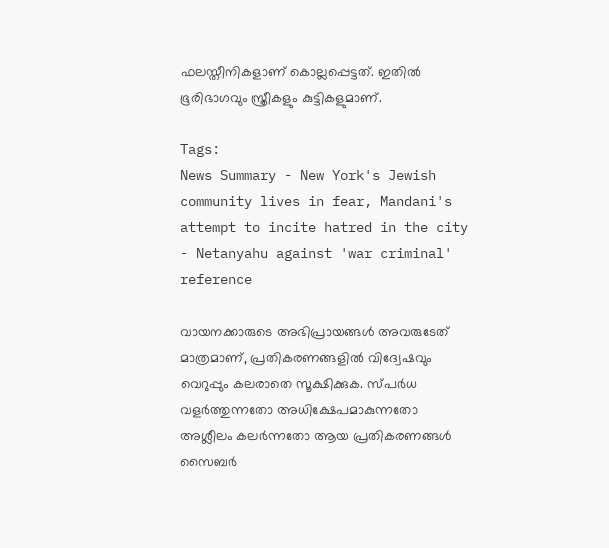ഫലസ്തീനികളാണ് കൊല്ലപ്പെട്ടത്. ഇതിൽ ഭൂരിഭാഗവും സ്ത്രീകളും കുട്ടികളുമാണ്.

Tags:
News Summary - New York's Jewish community lives in fear, Mandani's attempt to incite hatred in the city - Netanyahu against 'war criminal' reference

വായനക്കാരുടെ അഭിപ്രായങ്ങള്‍ അവരുടേത് മാത്രമാണ്, പ്രതികരണങ്ങളിൽ വിദ്വേഷവും വെറുപ്പും കലരാതെ സൂക്ഷിക്കുക. സ്പർധ വളർത്തുന്നതോ അധിക്ഷേപമാകുന്നതോ അശ്ലീലം കലർന്നതോ ആയ പ്രതികരണങ്ങൾ സൈബർ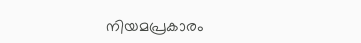നിയമപ്രകാരം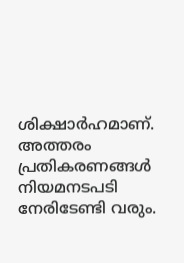ശിക്ഷാർഹമാണ്. അത്തരം പ്രതികരണങ്ങൾ നിയമനടപടി നേരിടേണ്ടി വരും.